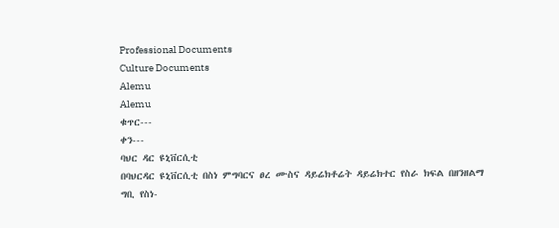Professional Documents
Culture Documents
Alemu
Alemu
ቁጥር---
ቀን---
ባህር ዳር ዩኒቨርሲቲ
በባህርዳር ዩኒቨርሲቲ በስነ ምግባርና ፀረ ሙስና ዳይሬክቶሬት ዳይሬክተር የስራ ክፍል በዘንዘልማ ግቢ የስነ-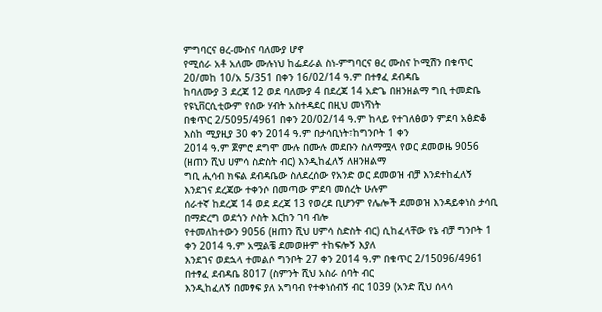ምግባርና ፀረ-ሙስና ባለሙያ ሆኖ
የሚሰራ አቶ አለሙ ሙሉነህ ከፌደራል ስነ-ምግባርና ፀረ ሙስና ኮሚሽን በቁጥር 20/መከ 10/አ 5/351 በቀን 16/02/14 ዓ.ም በተፃፈ ደብዳቤ
ከባለሙያ 3 ደረጃ 12 ወደ ባለሙያ 4 በደረጃ 14 አድጌ በዘንዘልማ ግቢ ተመድቤ የዩኒቨርሲቲውም የሰው ሃብት አስተዳደር በዚህ መነሻነት
በቁጥር 2/5095/4961 በቀን 20/02/14 ዓ.ም ከላይ የተገለፅወን ምደባ አፅድቆ እስከ ሚያዚያ 30 ቀን 2014 ዓ.ም በታሳቢነት፣ከግንቦት 1 ቀን
2014 ዓ.ም ጀምሮ ደግሞ ሙሉ በሙሉ መደቡን ስለማሟላ የወር ደመወዜ 9056 (ዘጠን ሺህ ሀምሳ ስድስት ብር) እንዲከፈለኝ ለዘንዘልማ
ግቢ ሒሳብ ክፍል ደብዳቤው ስለደረሰው የአንድ ወር ደመወዝ ብቻ እንደተከፈለኝ እንደገና ደረጃው ተቀንሶ በመጣው ምደባ መሰረት ሁሉም
ሰራተኛ ከደረጃ 14 ወደ ደረጃ 13 የወረደ ቢሆንም የሌሎች ደመወዝ እንዳይቀነስ ታሳቢ በማድረግ ወደጎን ሶስት እርከን ገባ ብሎ
የተመለከተውን 9056 (ዘጠን ሺህ ሀምሳ ስድስት ብር) ሲከፈላቸው የኔ ብቻ ግንቦት 1 ቀን 2014 ዓ.ም አሟልቼ ደመወዙም ተከፍሎኝ እያለ
እንደገና ወደኋላ ተመልሶ ግንቦት 27 ቀን 2014 ዓ.ም በቁጥር 2/15096/4961 በተፃፈ ደብዳቤ 8017 (ስምንት ሺህ አስራ ሰባት ብር
እንዲከፈለኝ በመፃፍ ያለ አግባብ የተቀነሰብኝ ብር 1039 (አንድ ሺህ ሰላሳ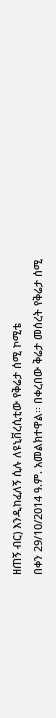ዘጠኝ ብር) እንዲከፈለኝ ሲሉ ለዩኒቨረሲቲው የቅሬታ ሰሚ ኮሚቴ
በቀን 29/10/2014 ዓ.ም. አመልክተዋል፡፡ በቀረበው ቅሬታ መሰረት የቅሬታ ሰሚ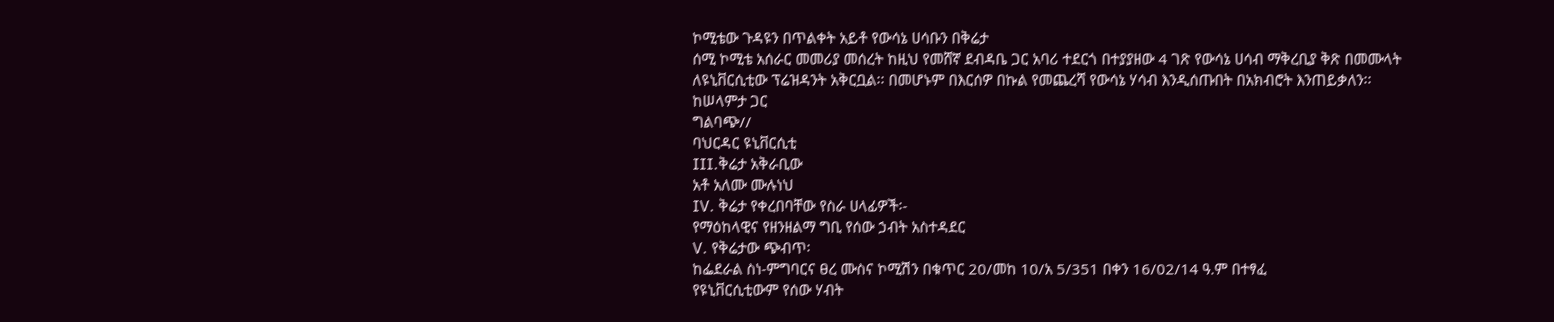ኮሚቴው ጉዳዩን በጥልቀት አይቶ የውሳኔ ሀሳቡን በቅሬታ
ሰሚ ኮሚቴ አሰራር መመሪያ መሰረት ከዚህ የመሸኛ ደብዳቤ ጋር አባሪ ተደርጎ በተያያዘው 4 ገጽ የውሳኔ ሀሳብ ማቅረቢያ ቅጽ በመሙላት
ለዩኒቨርሲቲው ፕሬዝዳንት አቅርቧል፡፡ በመሆኑም በእርሰዎ በኩል የመጨረሻ የውሳኔ ሃሳብ እንዲሰጡበት በአክብሮት እንጠይቃለን፡፡
ከሠላምታ ጋር
ግልባጭ//
ባህርዳር ዩኒቨርሲቲ
III.ቅሬታ አቅራቢው
አቶ አለሙ ሙሉነህ
IV. ቅሬታ የቀረበባቸው የስራ ሀላፊዎች፡-
የማዕከላዊና የዘንዘልማ ግቢ የሰው ኃብት አስተዳደር
V. የቅሬታው ጭብጥ፡
ከፌደራል ስነ-ምግባርና ፀረ ሙስና ኮሚሽን በቁጥር 20/መከ 10/አ 5/351 በቀን 16/02/14 ዓ.ም በተፃፈ
የዩኒቨርሲቲውም የሰው ሃብት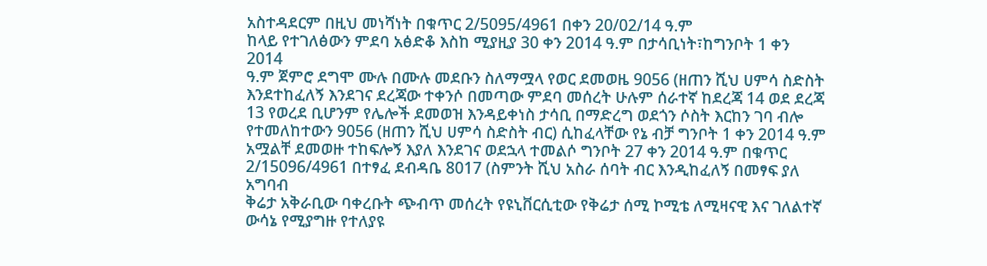አስተዳደርም በዚህ መነሻነት በቁጥር 2/5095/4961 በቀን 20/02/14 ዓ.ም
ከላይ የተገለፅውን ምደባ አፅድቆ እስከ ሚያዚያ 30 ቀን 2014 ዓ.ም በታሳቢነት፣ከግንቦት 1 ቀን 2014
ዓ.ም ጀምሮ ደግሞ ሙሉ በሙሉ መደቡን ስለማሟላ የወር ደመወዜ 9056 (ዘጠን ሺህ ሀምሳ ስድስት
እንደተከፈለኝ እንደገና ደረጃው ተቀንሶ በመጣው ምደባ መሰረት ሁሉም ሰራተኛ ከደረጃ 14 ወደ ደረጃ
13 የወረደ ቢሆንም የሌሎች ደመወዝ እንዳይቀነስ ታሳቢ በማድረግ ወደጎን ሶስት እርከን ገባ ብሎ
የተመለከተውን 9056 (ዘጠን ሺህ ሀምሳ ስድስት ብር) ሲከፈላቸው የኔ ብቻ ግንቦት 1 ቀን 2014 ዓ.ም
አሟልቸ ደመወዙ ተከፍሎኝ እያለ እንደገና ወደኋላ ተመልሶ ግንቦት 27 ቀን 2014 ዓ.ም በቁጥር
2/15096/4961 በተፃፈ ደብዳቤ 8017 (ስምንት ሺህ አስራ ሰባት ብር እንዲከፈለኝ በመፃፍ ያለ አግባብ
ቅሬታ አቅራቢው ባቀረቡት ጭብጥ መሰረት የዩኒቨርሲቲው የቅሬታ ሰሚ ኮሚቴ ለሚዛናዊ እና ገለልተኛ
ውሳኔ የሚያግዙ የተለያዩ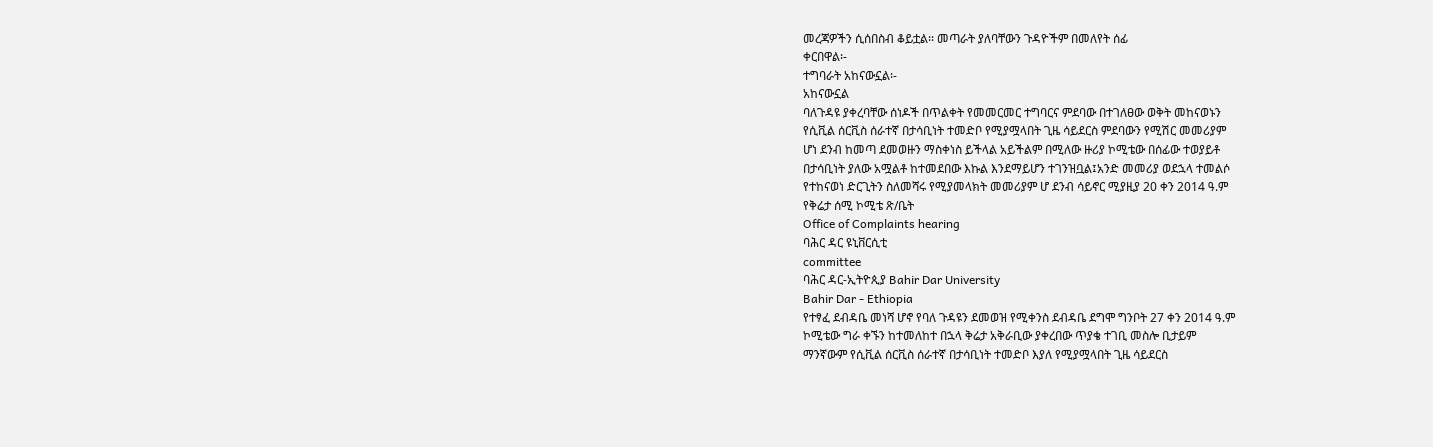መረጃዎችን ሲሰበስብ ቆይቷል፡፡ መጣራት ያለባቸውን ጉዳዮችም በመለየት ሰፊ
ቀርበዋል፡-
ተግባራት አከናውኗል፡-
አከናውኗል
ባለጉዳዩ ያቀረባቸው ሰነዶች በጥልቀት የመመርመር ተግባርና ምደባው በተገለፀው ወቅት መከናወኑን
የሲቪል ሰርቪስ ሰራተኛ በታሳቢነት ተመድቦ የሚያሟላበት ጊዜ ሳይደርስ ምደባውን የሚሽር መመሪያም
ሆነ ደንብ ከመጣ ደመወዙን ማስቀነስ ይችላል አይችልም በሚለው ዙሪያ ኮሚቴው በሰፊው ተወያይቶ
በታሳቢነት ያለው አሟልቶ ከተመደበው እኩል እንደማይሆን ተገንዝቧል፤አንድ መመሪያ ወደኋላ ተመልሶ
የተከናወነ ድርጊትን ስለመሻሩ የሚያመላክት መመሪያም ሆ ደንብ ሳይኖር ሚያዚያ 20 ቀን 2014 ዓ.ም
የቅሬታ ሰሚ ኮሚቴ ጽ/ቤት
Office of Complaints hearing
ባሕር ዳር ዩኒቨርሲቲ
committee
ባሕር ዳር-ኢትዮጲያ Bahir Dar University
Bahir Dar - Ethiopia
የተፃፈ ደብዳቤ መነሻ ሆኖ የባለ ጉዳዩን ደመወዝ የሚቀንስ ደብዳቤ ደግሞ ግንቦት 27 ቀን 2014 ዓ.ም
ኮሚቴው ግራ ቀኙን ከተመለከተ በኋላ ቅሬታ አቅራቢው ያቀረበው ጥያቄ ተገቢ መስሎ ቢታይም
ማንኛውም የሲቪል ሰርቪስ ሰራተኛ በታሳቢነት ተመድቦ እያለ የሚያሟላበት ጊዜ ሳይደርስ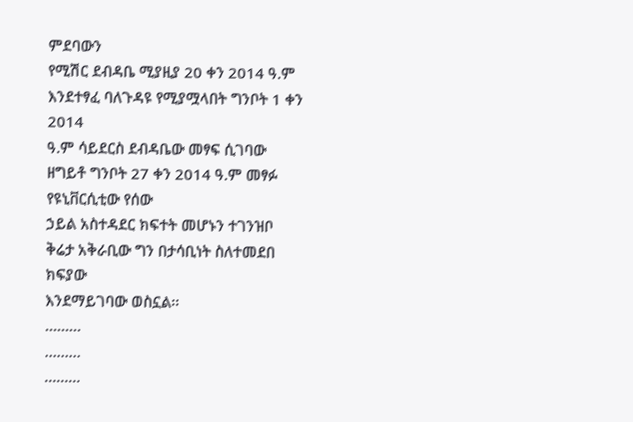ምደባውን
የሚሽር ደብዳቤ ሚያዚያ 20 ቀን 2014 ዓ.ም እንደተፃፈ ባለጉዳዩ የሚያሟላበት ግንቦት 1 ቀን 2014
ዓ.ም ሳይደርስ ደብዳቤው መፃፍ ሲገባው ዘግይቶ ግንቦት 27 ቀን 2014 ዓ.ም መፃፉ የዩኒቨርሲቲው የሰው
ኃይል አስተዳደር ክፍተት መሆኑን ተገንዝቦ ቅሬታ አቅራቢው ግን በታሳቢነት ስለተመደበ ክፍያው
እንደማይገባው ወስኗል፡፡
………
………
………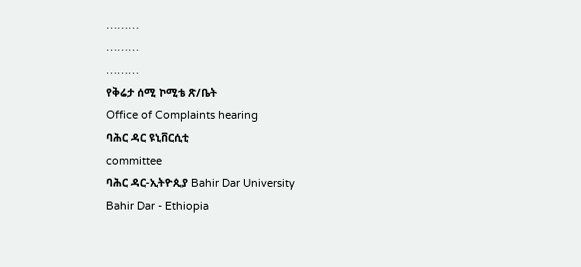………
………
………
የቅሬታ ሰሚ ኮሚቴ ጽ/ቤት
Office of Complaints hearing
ባሕር ዳር ዩኒቨርሲቲ
committee
ባሕር ዳር-ኢትዮጲያ Bahir Dar University
Bahir Dar - Ethiopia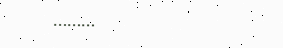………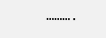……….